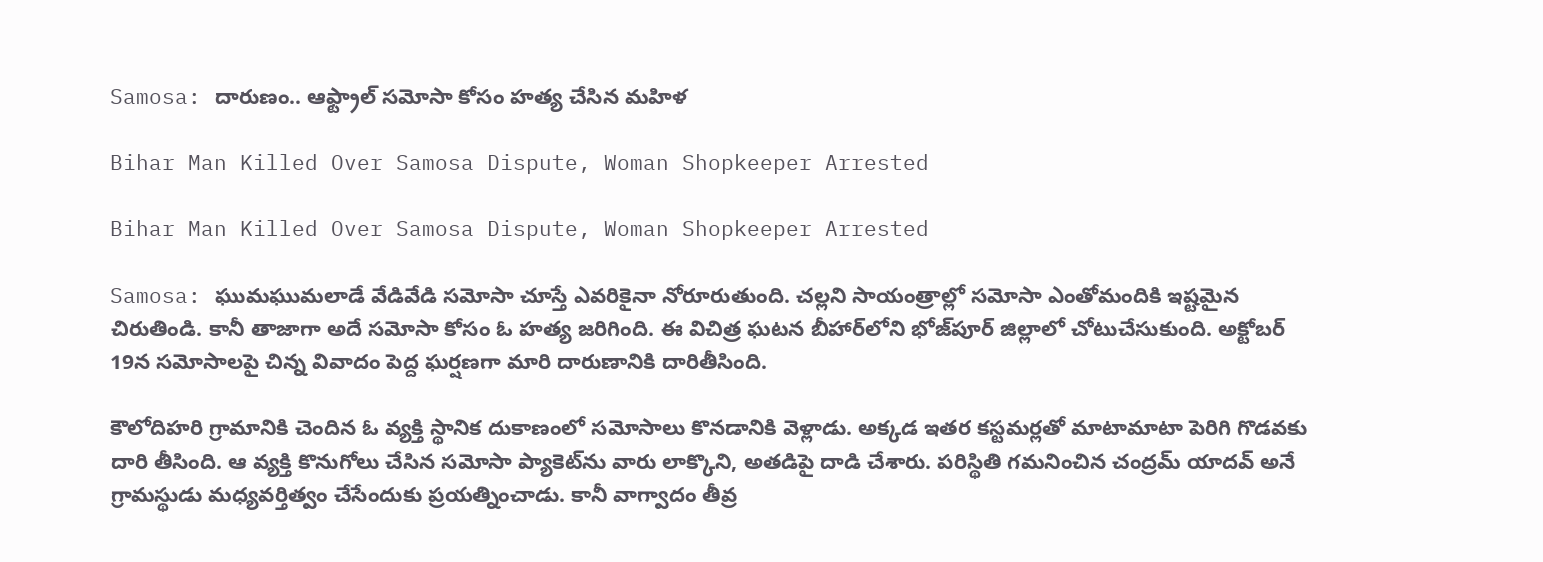Samosa: దారుణం.. ఆఫ్ట్రాల్ సమోసా కోసం హత్య చేసిన మహిళ

Bihar Man Killed Over Samosa Dispute, Woman Shopkeeper Arrested

Bihar Man Killed Over Samosa Dispute, Woman Shopkeeper Arrested

Samosa: ఘుమఘుమలాడే వేడివేడి సమోసా చూస్తే ఎవరికైనా నోరూరుతుంది. చల్లని సాయంత్రాల్లో సమోసా ఎంతోమందికి ఇష్టమైన చిరుతిండి. కానీ తాజాగా అదే సమోసా కోసం ఓ హత్య జరిగింది. ఈ విచిత్ర ఘటన బీహార్‌లోని భోజ్‌పూర్‌ జిల్లాలో చోటుచేసుకుంది. అక్టోబర్‌ 19న సమోసాలపై చిన్న వివాదం పెద్ద ఘర్షణగా మారి దారుణానికి దారితీసింది.

కౌలోదిహరి గ్రామానికి చెందిన ఓ వ్యక్తి స్థానిక దుకాణంలో సమోసాలు కొనడానికి వెళ్లాడు. అక్కడ ఇతర కస్టమర్లతో మాటామాటా పెరిగి గొడవకు దారి తీసింది. ఆ వ్యక్తి కొనుగోలు చేసిన సమోసా ప్యాకెట్‌ను వారు లాక్కొని, అతడిపై దాడి చేశారు. పరిస్థితి గమనించిన చంద్రమ్‌ యాదవ్‌ అనే గ్రామస్థుడు మధ్యవర్తిత్వం చేసేందుకు ప్రయత్నించాడు. కానీ వాగ్వాదం తీవ్ర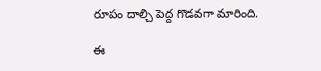రూపం దాల్చి పెద్ద గొడవగా మారింది.

ఈ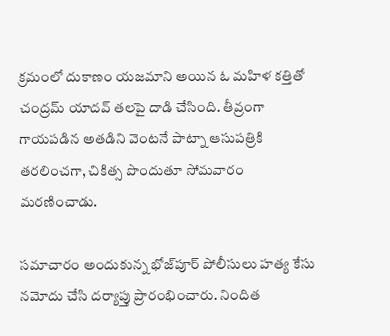క్రమంలో దుకాణం యజమాని అయిన ఓ మహిళ కత్తితో చంద్రమ్‌ యాదవ్‌ తలపై దాడి చేసింది. తీవ్రంగా గాయపడిన అతడిని వెంటనే పాట్నా ఆసుపత్రికి తరలించగా, చికిత్స పొందుతూ సోమవారం మరణించాడు.

సమాచారం అందుకున్న భోజ్‌పూర్‌ పోలీసులు హత్య కేసు నమోదు చేసి దర్యాప్తు ప్రారంభించారు. నిందిత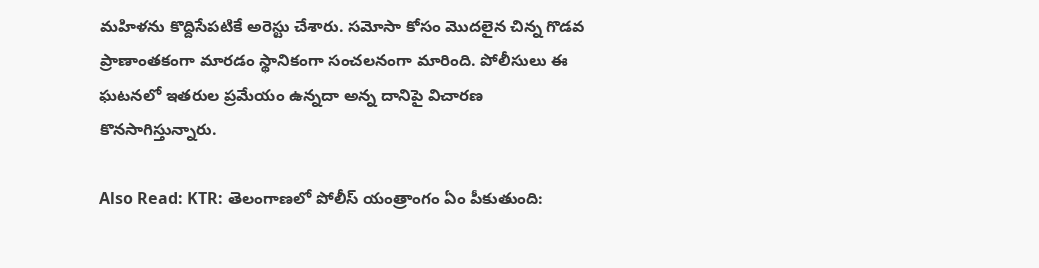మహిళను కొద్దిసేపటికే అరెస్టు చేశారు. సమోసా కోసం మొదలైన చిన్న గొడవ ప్రాణాంతకంగా మారడం స్థానికంగా సంచలనంగా మారింది. పోలీసులు ఈ ఘటనలో ఇతరుల ప్రమేయం ఉన్నదా అన్న దానిపై విచారణ కొనసాగిస్తున్నారు.

Also Read: KTR: తెలంగాణలో పోలీస్ యంత్రాంగం ఏం పీకుతుంది: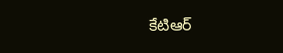కేటిఆర్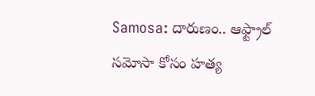Samosa: దారుణం.. ఆఫ్ట్రాల్ సమోసా కోసం హత్య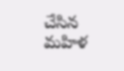చేసిన మహిళ